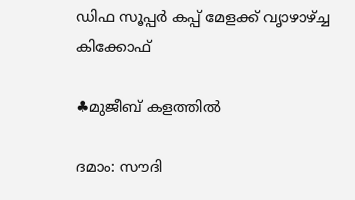ഡിഫ സൂപ്പര്‍ കപ്പ് മേളക്ക് വൃാഴാഴ്ച്ച കിക്കോഫ്

♣മുജീബ് കളത്തില്‍

ദമാം: സൗദി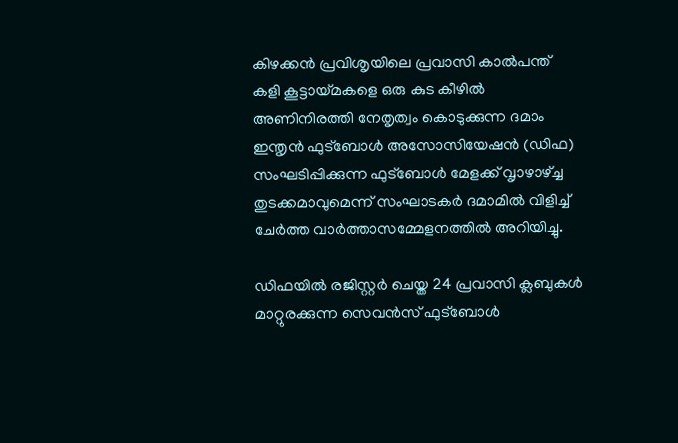കിഴക്കന്‍ പ്രവിശൃയിലെ പ്രവാസി കാല്‍പന്ത് കളി കൂട്ടായ്മകളെ ഒരു കുട കീഴില്‍ അണിനിരത്തി നേതൃത്വം കൊടുക്കുന്ന ദമാം ഇന്തൃന്‍ ഫുട്‌ബോള്‍ അസോസിയേഷന്‍ (ഡിഫ) സംഘടിപ്പിക്കുന്ന ഫുട്‌ബോള്‍ മേളക്ക് വൃാഴാഴ്ച്ച തുടക്കമാവുമെന്ന് സംഘാടകര്‍ ദമാമില്‍ വിളിച്ച് ചേര്‍ത്ത വാര്‍ത്താസമ്മേളനത്തില്‍ അറിയിച്ചു.

ഡിഫയില്‍ രജിസ്റ്റര്‍ ചെയ്ത 24 പ്രവാസി ക്ലബുകള്‍ മാറ്റുരക്കുന്ന സെവന്‍സ് ഫുട്‌ബോള്‍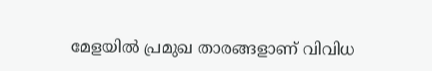മേളയില്‍ പ്രമുഖ താരങ്ങളാണ് വിവിധ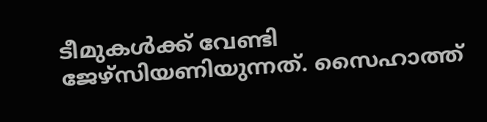ടീമുകള്‍ക്ക് വേണ്ടി ജേഴ്‌സിയണിയുന്നത്. സൈഹാത്ത്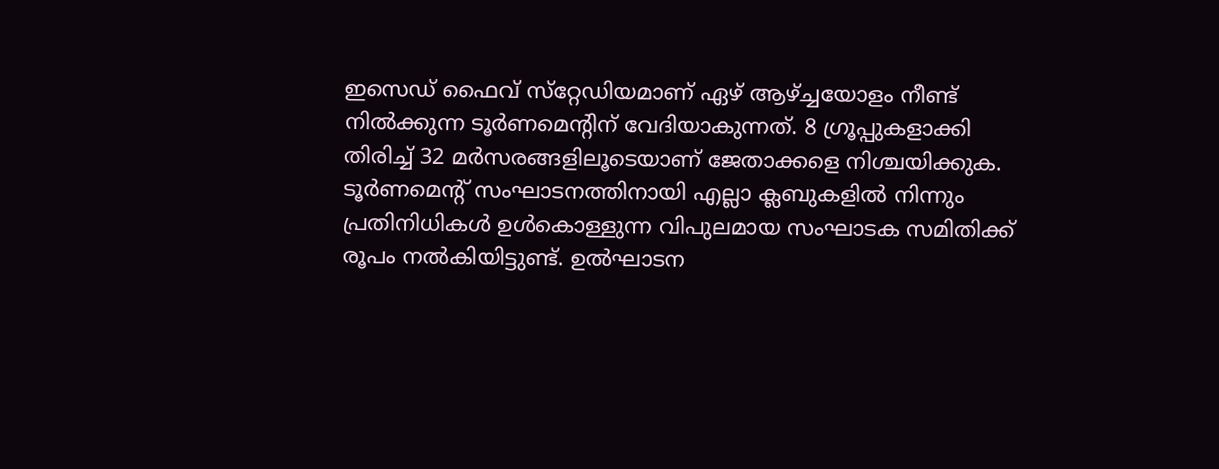ഇസെഡ് ഫൈവ് സ്‌റ്റേഡിയമാണ് ഏഴ് ആഴ്ച്ചയോളം നീണ്ട് നില്‍ക്കുന്ന ടൂര്‍ണമെന്റിന് വേദിയാകുന്നത്. 8 ഗ്രൂപ്പുകളാക്കി തിരിച്ച് 32 മര്‍സരങ്ങളിലൂടെയാണ് ജേതാക്കളെ നിശ്ചയിക്കുക.
ടൂര്‍ണമെന്റ് സംഘാടനത്തിനായി എല്ലാ ക്ലബുകളില്‍ നിന്നും പ്രതിനിധികള്‍ ഉള്‍കൊള്ളുന്ന വിപുലമായ സംഘാടക സമിതിക്ക് രൂപം നല്‍കിയിട്ടുണ്ട്. ഉല്‍ഘാടന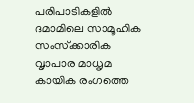പരിപാടികളില്‍ ദമാമിലെ സാമൂഹിക സംസ്‌ക്കാരിക വൃാപാര മാധൃമ കായിക രംഗത്തെ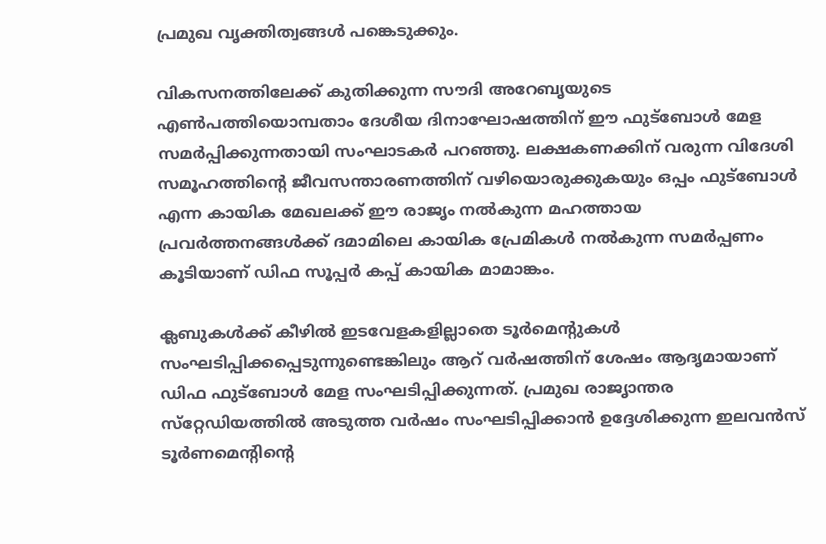പ്രമുഖ വൃക്തിത്വങ്ങള്‍ പങ്കെടുക്കും.

വികസനത്തിലേക്ക് കുതിക്കുന്ന സൗദി അറേബൃയുടെ എണ്‍പത്തിയൊമ്പതാം ദേശീയ ദിനാഘോഷത്തിന് ഈ ഫുട്‌ബോള്‍ മേള സമര്‍പ്പിക്കുന്നതായി സംഘാടകര്‍ പറഞ്ഞു. ലക്ഷകണക്കിന് വരുന്ന വിദേശി സമൂഹത്തിന്റെ ജീവസന്താരണത്തിന് വഴിയൊരുക്കുകയും ഒപ്പം ഫുട്‌ബോള്‍ എന്ന കായിക മേഖലക്ക് ഈ രാജൃം നല്‍കുന്ന മഹത്തായ പ്രവര്‍ത്തനങ്ങള്‍ക്ക് ദമാമിലെ കായിക പ്രേമികള്‍ നല്‍കുന്ന സമര്‍പ്പണം കൂടിയാണ് ഡിഫ സൂപ്പര്‍ കപ്പ് കായിക മാമാങ്കം.

ക്ലബുകള്‍ക്ക് കീഴില്‍ ഇടവേളകളില്ലാതെ ടൂര്‍മെന്റുകള്‍ സംഘടിപ്പിക്കപ്പെടുന്നുണ്ടെങ്കിലും ആറ് വര്‍ഷത്തിന് ശേഷം ആദൃമായാണ് ഡിഫ ഫുട്‌ബോള്‍ മേള സംഘടിപ്പിക്കുന്നത്. പ്രമുഖ രാജൃാന്തര സ്‌റ്റേഡിയത്തില്‍ അടുത്ത വര്‍ഷം സംഘടിപ്പിക്കാന്‍ ഉദ്ദേശിക്കുന്ന ഇലവന്‍സ് ടൂര്‍ണമെന്റിന്റെ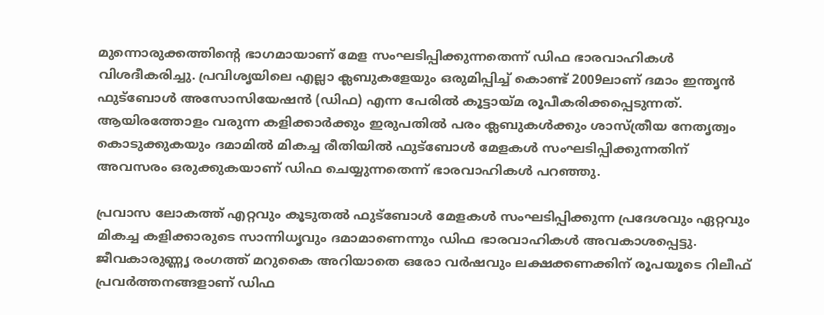മുന്നൊരുക്കത്തിന്റെ ഭാഗമായാണ് മേള സംഘടിപ്പിക്കുന്നതെന്ന് ഡിഫ ഭാരവാഹികള്‍ വിശദീകരിച്ചു. പ്രവിശൃയിലെ എല്ലാ ക്ലബുകളേയും ഒരുമിപ്പിച്ച് കൊണ്ട് 2009ലാണ് ദമാം ഇന്തൃന്‍ ഫുട്‌ബോള്‍ അസോസിയേഷന്‍ (ഡിഫ) എന്ന പേരില്‍ കൂട്ടായ്മ രൂപീകരിക്കപ്പെടുന്നത്. ആയിരത്തോളം വരുന്ന കളിക്കാര്‍ക്കും ഇരുപതില്‍ പരം ക്ലബുകള്‍ക്കും ശാസ്ത്രീയ നേതൃത്വം കൊടുക്കുകയും ദമാമില്‍ മികച്ച രീതിയില്‍ ഫുട്‌ബോള്‍ മേളകള്‍ സംഘടിപ്പിക്കുന്നതിന് അവസരം ഒരുക്കുകയാണ് ഡിഫ ചെയ്യുന്നതെന്ന് ഭാരവാഹികള്‍ പറഞ്ഞു.

പ്രവാസ ലോകത്ത് എറ്റവും കൂടുതല്‍ ഫുട്‌ബോള്‍ മേളകള്‍ സംഘടിപ്പിക്കുന്ന പ്രദേശവും ഏറ്റവും മികച്ച കളിക്കാരുടെ സാന്നിധൃവും ദമാമാണെന്നും ഡിഫ ഭാരവാഹികള്‍ അവകാശപ്പെട്ടു. ജീവകാരുണ്ണൃ രംഗത്ത് മറുകൈ അറിയാതെ ഒരോ വര്‍ഷവും ലക്ഷക്കണക്കിന് രൂപയൂടെ റിലീഫ് പ്രവര്‍ത്തനങ്ങളാണ് ഡിഫ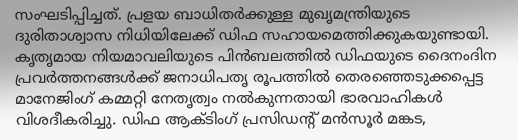സംഘടിപ്പിച്ചത്. പ്രളയ ബാധിതര്‍ക്കുള്ള മുഖൃമന്ത്രിയുടെ ദുരിതാശ്വാസ നിധിയിലേക്ക് ഡിഫ സഹായമെത്തിക്കുകയുണ്ടായി. കൃതൃമായ നിയമാവലിയുടെ പിന്‍ബലത്തില്‍ ഡിഫയുടെ ദൈനംദിന പ്രവര്‍ത്തനങ്ങള്‍ക്ക് ജനാധിപതൃ രൂപത്തില്‍ തെരഞ്ഞെടുക്കപ്പെട്ട മാനേജിംഗ് കമ്മറ്റി നേതൃത്വം നല്‍കുന്നതായി ഭാരവാഹികള്‍ വിശദീകരിച്ചു. ഡിഫ ആക്ടിംഗ് പ്രസിഡന്റ് മന്‍സൂര്‍ മങ്കട,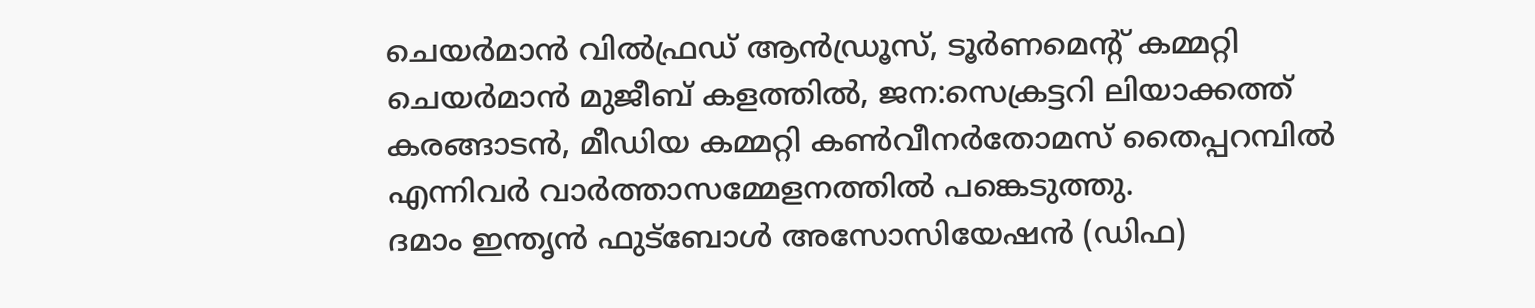ചെയര്‍മാന്‍ വില്‍ഫ്രഡ് ആന്‍ഡ്രൂസ്, ടൂര്‍ണമെന്റ് കമ്മറ്റി ചെയര്‍മാന്‍ മുജീബ് കളത്തില്‍, ജന:സെക്രട്ടറി ലിയാക്കത്ത് കരങ്ങാടന്‍, മീഡിയ കമ്മറ്റി കണ്‍വീനര്‍തോമസ് തൈപ്പറമ്പില്‍ എന്നിവര്‍ വാര്‍ത്താസമ്മേളനത്തില്‍ പങ്കെടുത്തു.
ദമാം ഇന്തൃന്‍ ഫുട്‌ബോള്‍ അസോസിയേഷന്‍ (ഡിഫ)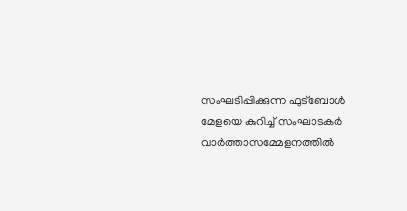സംഘടിപ്പിക്കുന്ന ഫുട്‌ബോള്‍ മേളയെ കുറിച്ച് സംഘാടകര്‍ വാര്‍ത്താസമ്മേളനത്തില്‍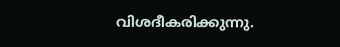വിശദീകരിക്കുന്നു.